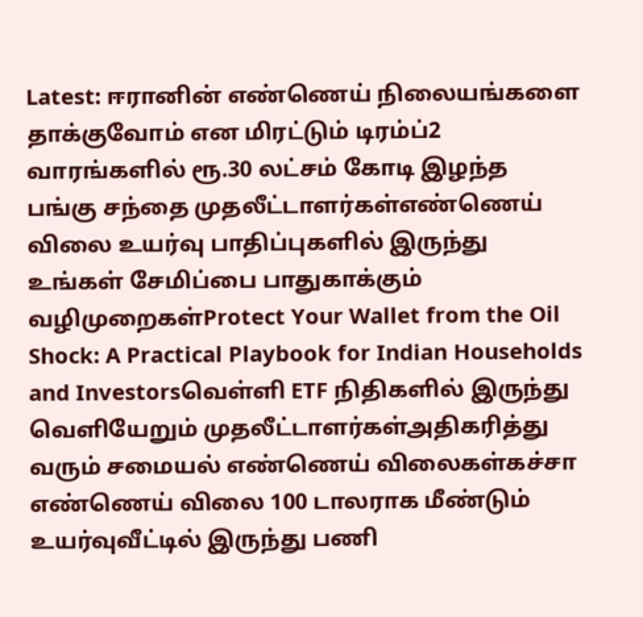Latest: ஈரானின் எண்ணெய் நிலையங்களை தாக்குவோம் என மிரட்டும் டிரம்ப்2 வாரங்களில் ரூ.30 லட்சம் கோடி இழந்த பங்கு சந்தை முதலீட்டாளர்கள்எண்ணெய் விலை உயர்வு பாதிப்புகளில் இருந்து உங்கள் சேமிப்பை பாதுகாக்கும் வழிமுறைகள்Protect Your Wallet from the Oil Shock: A Practical Playbook for Indian Households and Investorsவெள்ளி ETF நிதிகளில் இருந்து வெளியேறும் முதலீட்டாளர்கள்அதிகரித்து வரும் சமையல் எண்ணெய் விலைகள்கச்சா எண்ணெய் விலை 100 டாலராக மீண்டும் உயர்வுவீட்டில் இருந்து பணி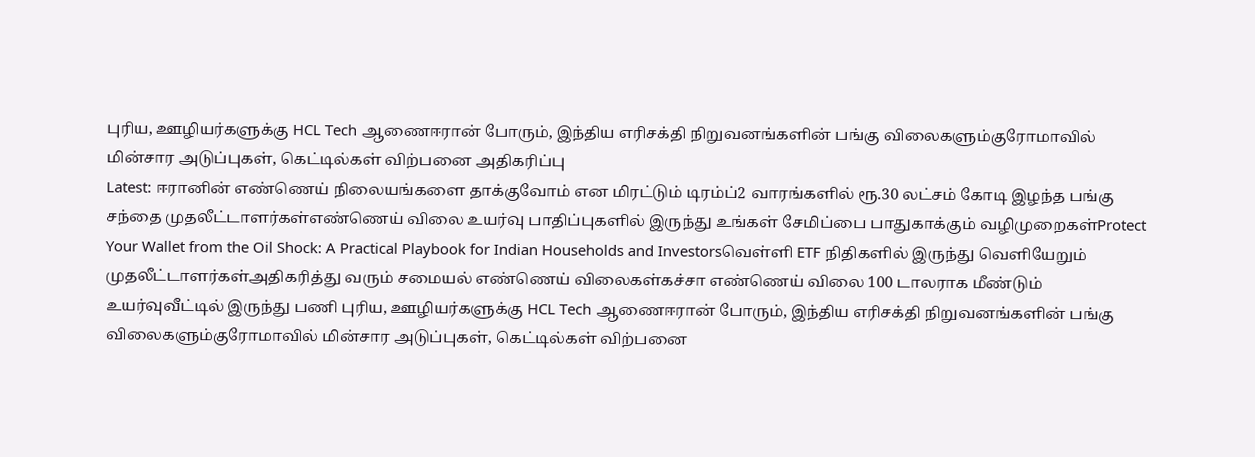புரிய, ஊழியர்களுக்கு HCL Tech ஆணைஈரான் போரும், இந்திய எரிசக்தி நிறுவனங்களின் பங்கு விலைகளும்குரோமாவில் மின்சார அடுப்புகள், கெட்டில்கள் விற்பனை அதிகரிப்பு
Latest: ஈரானின் எண்ணெய் நிலையங்களை தாக்குவோம் என மிரட்டும் டிரம்ப்2 வாரங்களில் ரூ.30 லட்சம் கோடி இழந்த பங்கு சந்தை முதலீட்டாளர்கள்எண்ணெய் விலை உயர்வு பாதிப்புகளில் இருந்து உங்கள் சேமிப்பை பாதுகாக்கும் வழிமுறைகள்Protect Your Wallet from the Oil Shock: A Practical Playbook for Indian Households and Investorsவெள்ளி ETF நிதிகளில் இருந்து வெளியேறும் முதலீட்டாளர்கள்அதிகரித்து வரும் சமையல் எண்ணெய் விலைகள்கச்சா எண்ணெய் விலை 100 டாலராக மீண்டும் உயர்வுவீட்டில் இருந்து பணி புரிய, ஊழியர்களுக்கு HCL Tech ஆணைஈரான் போரும், இந்திய எரிசக்தி நிறுவனங்களின் பங்கு விலைகளும்குரோமாவில் மின்சார அடுப்புகள், கெட்டில்கள் விற்பனை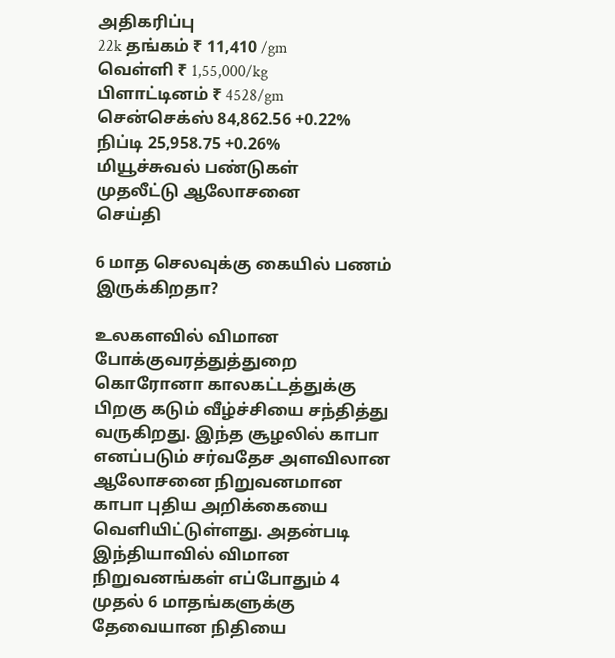அதிகரிப்பு
22k தங்கம் ₹ 11,410 /gm
வெள்ளி ₹ 1,55,000/kg
பிளாட்டினம் ₹ 4528/gm
சென்செக்ஸ் 84,862.56 +0.22%
நிப்டி 25,958.75 +0.26%
மியூச்சுவல் பண்டுகள்
முதலீட்டு ஆலோசனை
செய்தி

6 மாத செலவுக்கு கையில் பணம் இருக்கிறதா?

உலகளவில் விமான போக்குவரத்துத்துறை கொரோனா காலகட்டத்துக்கு பிறகு கடும் வீழ்ச்சியை சந்தித்து வருகிறது. இந்த சூழலில் காபா எனப்படும் சர்வதேச அளவிலான ஆலோசனை நிறுவனமான காபா புதிய அறிக்கையை வெளியிட்டுள்ளது. அதன்படி இந்தியாவில் விமான நிறுவனங்கள் எப்போதும் 4 முதல் 6 மாதங்களுக்கு தேவையான நிதியை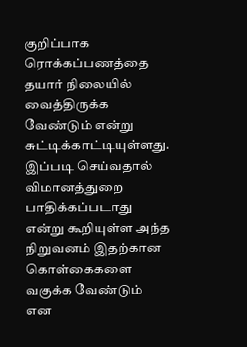குறிப்பாக ரொக்கப்பணத்தை தயார் நிலையில் வைத்திருக்க வேண்டும் என்று சுட்டிக்காட்டியுள்ளது. இப்படி செய்வதால் விமானத்துறை பாதிக்கப்படாது என்று கூறியுள்ள அந்த நிறுவனம் இதற்கான கொள்கைகளை வகுக்க வேண்டும் என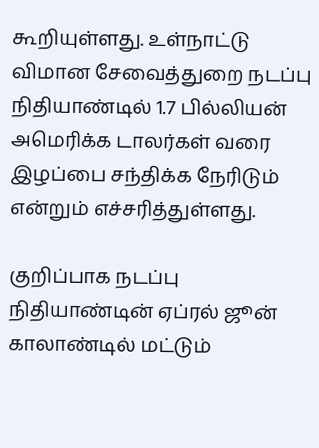கூறியுள்ளது. உள்நாட்டு விமான சேவைத்துறை நடப்பு நிதியாண்டில் 1.7 பில்லியன் அமெரிக்க டாலர்கள் வரை இழப்பை சந்திக்க நேரிடும் என்றும் எச்சரித்துள்ளது.

குறிப்பாக நடப்பு நிதியாண்டின் ஏப்ரல் ஜூன் காலாண்டில் மட்டும்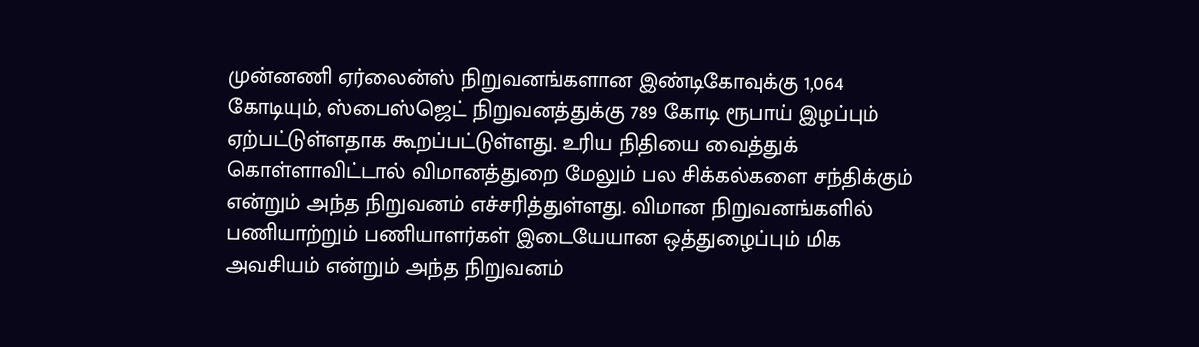முன்னணி ஏர்லைன்ஸ் நிறுவனங்களான இண்டிகோவுக்கு 1,064 கோடியும், ஸ்பைஸ்ஜெட் நிறுவனத்துக்கு 789 கோடி ரூபாய் இழப்பும் ஏற்பட்டுள்ளதாக கூறப்பட்டுள்ளது. உரிய நிதியை வைத்துக் கொள்ளாவிட்டால் விமானத்துறை மேலும் பல சிக்கல்களை சந்திக்கும் என்றும் அந்த நிறுவனம் எச்சரித்துள்ளது. விமான நிறுவனங்களில் பணியாற்றும் பணியாளர்கள் இடையேயான ஒத்துழைப்பும் மிக அவசியம் என்றும் அந்த நிறுவனம்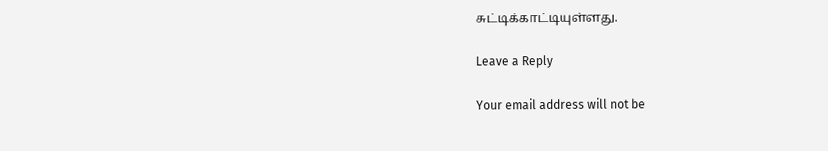சுட்டிக்காட்டியுள்ளது.

Leave a Reply

Your email address will not be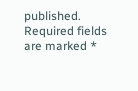published. Required fields are marked *